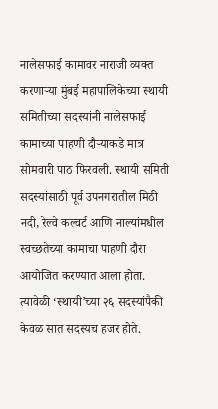नालेसफाई कामावर नाराजी व्यक्त करणाऱ्या मुंबई महापालिकेच्या स्थायी समितीच्या सदस्यांनी नालेसफाई कामाच्या पाहणी दौऱ्याकडे मात्र सोमवारी पाठ फिरवली. स्थायी समिती सदस्यांसाठी पूर्व उपनगरातील मिठी नदी, रेल्वे कल्वर्ट आणि नाल्यांमधील स्वच्छतेच्या कामाचा पाहणी दौरा आयोजित करण्यात आला होता. त्यावेळी ‘स्थायी’च्या २६ सदस्यांपैकी केवळ सात सदस्यच हजर होते.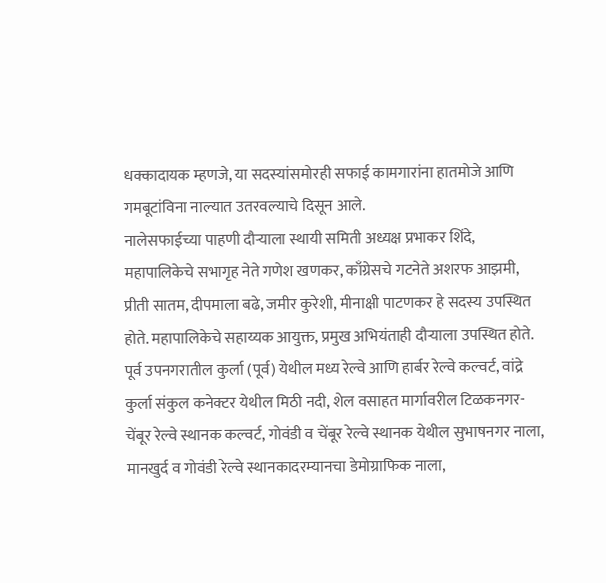धक्कादायक म्हणजे, या सदस्यांसमोरही सफाई कामगारांना हातमोजे आणि गमबूटांविना नाल्यात उतरवल्याचे दिसून आले.
नालेसफाईच्या पाहणी दौऱ्याला स्थायी समिती अध्यक्ष प्रभाकर शिंदे, महापालिकेचे सभागृह नेते गणेश खणकर, काँग्रेसचे गटनेते अशरफ आझमी, प्रीती सातम, दीपमाला बढे, जमीर कुरेशी, मीनाक्षी पाटणकर हे सदस्य उपस्थित होते. महापालिकेचे सहाय्यक आयुक्त, प्रमुख अभियंताही दौऱ्याला उपस्थित होते.
पूर्व उपनगरातील कुर्ला (पूर्व) येथील मध्य रेल्वे आणि हार्बर रेल्वे कल्वर्ट, वांद्रे कुर्ला संकुल कनेक्टर येथील मिठी नदी, शेल वसाहत मार्गावरील टिळकनगर-चेंबूर रेल्वे स्थानक कल्वर्ट, गोवंडी व चेंबूर रेल्वे स्थानक येथील सुभाषनगर नाला, मानखुर्द व गोवंडी रेल्वे स्थानकादरम्यानचा डेमोग्राफिक नाला,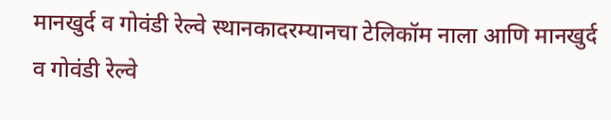मानखुर्द व गोवंडी रेल्वे स्थानकादरम्यानचा टेलिकॉम नाला आणि मानखुर्द व गोवंडी रेल्वे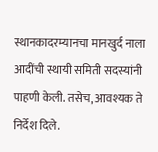स्थानकादरम्यानचा मानखुर्द नाला आदींची स्थायी समिती सदस्यांनी पाहणी केली. तसेच, आवश्यक ते निर्देश दिले.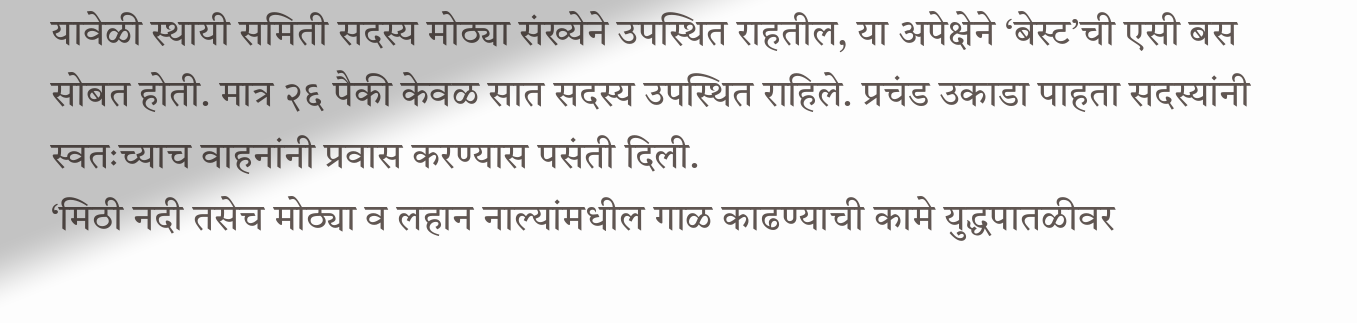यावेळी स्थायी समिती सदस्य मोठ्या संख्येने उपस्थित राहतील, या अपेक्षेने ‘बेस्ट’ची एसी बस सोबत होती. मात्र २६ पैकी केवळ सात सदस्य उपस्थित राहिले. प्रचंड उकाडा पाहता सदस्यांनी स्वतःच्याच वाहनांनी प्रवास करण्यास पसंती दिली.
‘मिठी नदी तसेच मोठ्या व लहान नाल्यांमधील गाळ काढण्याची कामे युद्धपातळीवर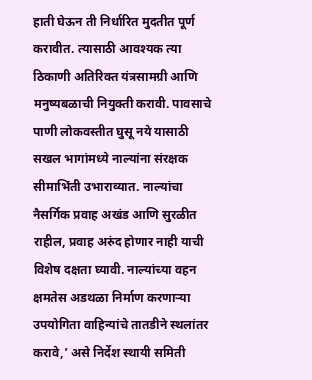हाती घेऊन ती निर्धारित मुदतीत पूर्ण करावीत. त्यासाठी आवश्यक त्या ठिकाणी अतिरिक्त यंत्रसामग्री आणि मनुष्यबळाची नियुक्ती करावी. पावसाचे पाणी लोकवस्तीत घुसू नये यासाठी सखल भागांमध्ये नाल्यांना संरक्षक सीमाभिंती उभाराव्यात. नाल्यांचा नैसर्गिक प्रवाह अखंड आणि सुरळीत राहील, प्रवाह अरुंद होणार नाही याची विशेष दक्षता घ्यावी. नाल्यांच्या वहन क्षमतेस अडथळा निर्माण करणाऱ्या उपयोगिता वाहिन्यांचे तातडीने स्थलांतर करावे,’ असे निर्देश स्थायी समिती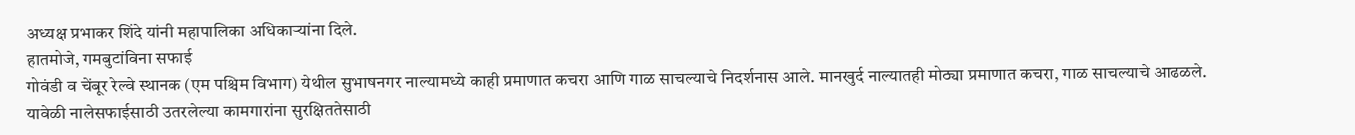अध्यक्ष प्रभाकर शिंदे यांनी महापालिका अधिकाऱ्यांना दिले.
हातमोजे, गमबुटांविना सफाई
गोवंडी व चेंबूर रेल्वे स्थानक (एम पश्चिम विभाग) येथील सुभाषनगर नाल्यामध्ये काही प्रमाणात कचरा आणि गाळ साचल्याचे निदर्शनास आले. मानखुर्द नाल्यातही मोठ्या प्रमाणात कचरा, गाळ साचल्याचे आढळले. यावेळी नालेसफाईसाठी उतरलेल्या कामगारांना सुरक्षिततेसाठी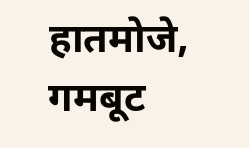हातमोजे, गमबूट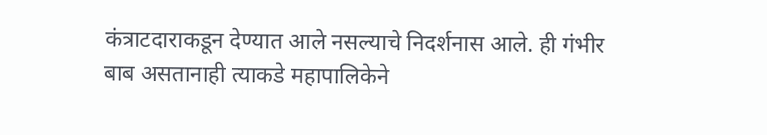कंत्राटदाराकडून देण्यात आले नसल्याचे निदर्शनास आले. ही गंभीर बाब असतानाही त्याकडे महापालिकेने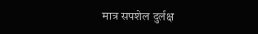मात्र सपशेल दुर्लक्ष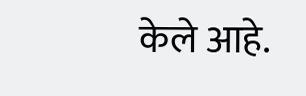केले आहे.